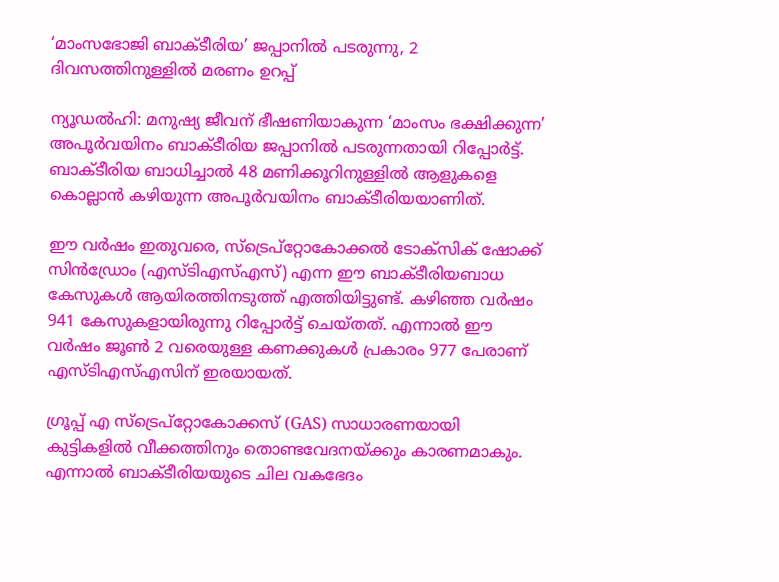‘മാംസഭോജി ബാക്ടീരിയ’ ജപ്പാനില്‍ പടരുന്നു, 2 ദിവസത്തിനുള്ളില്‍ മരണം ഉറപ്പ്

ന്യൂഡല്‍ഹി: മനുഷ്യ ജീവന് ഭീഷണിയാകുന്ന ‘മാംസം ഭക്ഷിക്കുന്ന’ അപൂര്‍വയിനം ബാക്ടീരിയ ജപ്പാനില്‍ പടരുന്നതായി റിപ്പോര്‍ട്ട്. ബാക്ടീരിയ ബാധിച്ചാല്‍ 48 മണിക്കൂറിനുള്ളില്‍ ആളുകളെ കൊല്ലാന്‍ കഴിയുന്ന അപൂര്‍വയിനം ബാക്ടീരിയയാണിത്.

ഈ വര്‍ഷം ഇതുവരെ, സ്‌ട്രെപ്‌റ്റോകോക്കല്‍ ടോക്‌സിക് ഷോക്ക് സിന്‍ഡ്രോം (എസ്ടിഎസ്എസ്) എന്ന ഈ ബാക്ടീരിയബാധ കേസുകള്‍ ആയിരത്തിനടുത്ത് എത്തിയിട്ടുണ്ട്. കഴിഞ്ഞ വര്‍ഷം 941 കേസുകളായിരുന്നു റിപ്പോര്‍ട്ട് ചെയ്തത്. എന്നാല്‍ ഈ വര്‍ഷം ജൂണ്‍ 2 വരെയുള്ള കണക്കുകള്‍ പ്രകാരം 977 പേരാണ് എസ്ടിഎസ്എസിന് ഇരയായത്.

ഗ്രൂപ്പ് എ സ്‌ട്രെപ്‌റ്റോകോക്കസ് (GAS) സാധാരണയായി കുട്ടികളില്‍ വീക്കത്തിനും തൊണ്ടവേദനയ്ക്കും കാരണമാകും. എന്നാല്‍ ബാക്ടീരിയയുടെ ചില വകഭേദം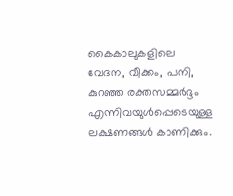കൈകാലുകളിലെ വേദന, വീക്കം, പനി, കുറഞ്ഞ രക്തസമ്മര്‍ദ്ദം എന്നിവയുള്‍പ്പെടെയുള്ള ലക്ഷണങ്ങള്‍ കാണിക്കും.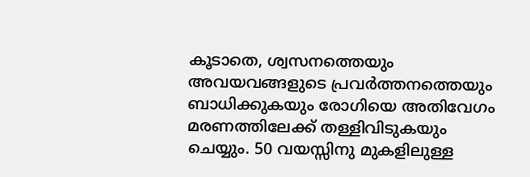കൂടാതെ, ശ്വസനത്തെയും അവയവങ്ങളുടെ പ്രവര്‍ത്തനത്തെയും ബാധിക്കുകയും രോഗിയെ അതിവേഗം മരണത്തിലേക്ക് തള്ളിവിടുകയും ചെയ്യും. 50 വയസ്സിനു മുകളിലുള്ള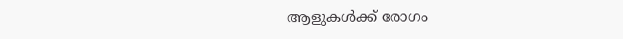ആളുകള്‍ക്ക് രോഗം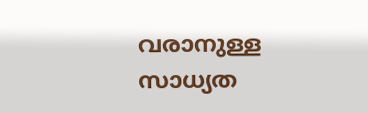വരാനുള്ള സാധ്യത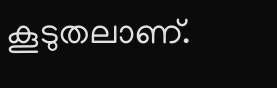കൂടുതലാണ്.